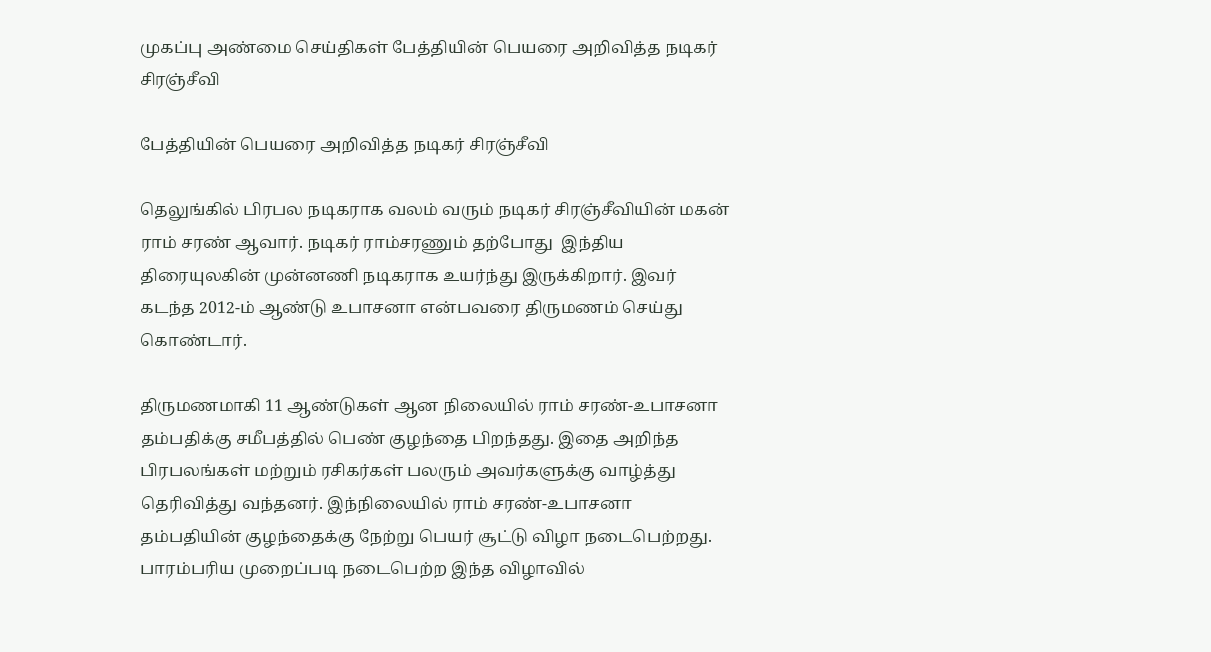முகப்பு அண்மை செய்திகள் பேத்தியின் பெயரை அறிவித்த நடிகர் சிரஞ்சீவி

பேத்தியின் பெயரை அறிவித்த நடிகர் சிரஞ்சீவி

தெலுங்கில் பிரபல நடிகராக வலம் வரும் நடிகர் சிரஞ்சீவியின் மகன் ராம் சரண் ஆவார். நடிகர் ராம்சரணும் தற்போது  இந்திய திரையுலகின் முன்னணி நடிகராக உயர்ந்து இருக்கிறார். இவர் கடந்த 2012-ம் ஆண்டு உபாசனா என்பவரை திருமணம் செய்து கொண்டார்.

திருமணமாகி 11 ஆண்டுகள் ஆன நிலையில் ராம் சரண்-உபாசனா தம்பதிக்கு சமீபத்தில் பெண் குழந்தை பிறந்தது. இதை அறிந்த பிரபலங்கள் மற்றும் ரசிகர்கள் பலரும் அவர்களுக்கு வாழ்த்து தெரிவித்து வந்தனர். இந்நிலையில் ராம் சரண்-உபாசனா தம்பதியின் குழந்தைக்கு நேற்று பெயர் சூட்டு விழா நடைபெற்றது. பாரம்பரிய முறைப்படி நடைபெற்ற இந்த விழாவில்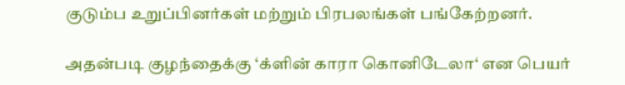குடும்ப உறுப்பினர்கள் மற்றும் பிரபலங்கள் பங்கேற்றனர்.

அதன்படி குழந்தைக்கு ‘க்ளின் காரா கொனிடேலா‘ என பெயர்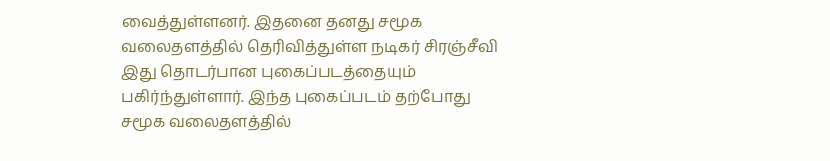வைத்துள்ளனர். இதனை தனது சமூக வலைதளத்தில் தெரிவித்துள்ள நடிகர் சிரஞ்சீவி இது தொடர்பான புகைப்படத்தையும் பகிர்ந்துள்ளார். இந்த புகைப்படம் தற்போது சமூக வலைதளத்தில்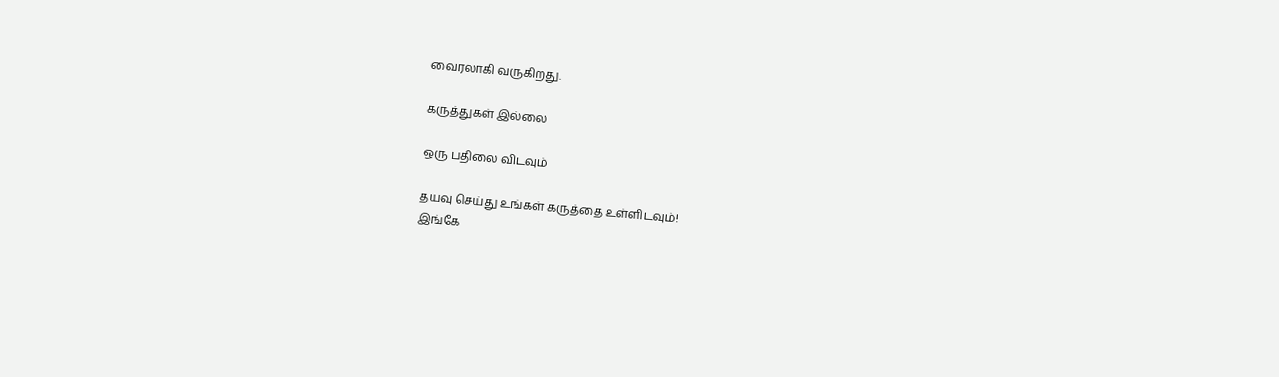வைரலாகி வருகிறது.

கருத்துகள் இல்லை

ஒரு பதிலை விடவும்

தயவு செய்து உங்கள் கருத்தை உள்ளிடவும்!
இங்கே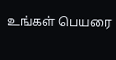உங்கள் பெயரை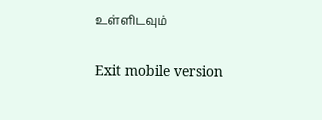உள்ளிடவும்

Exit mobile version